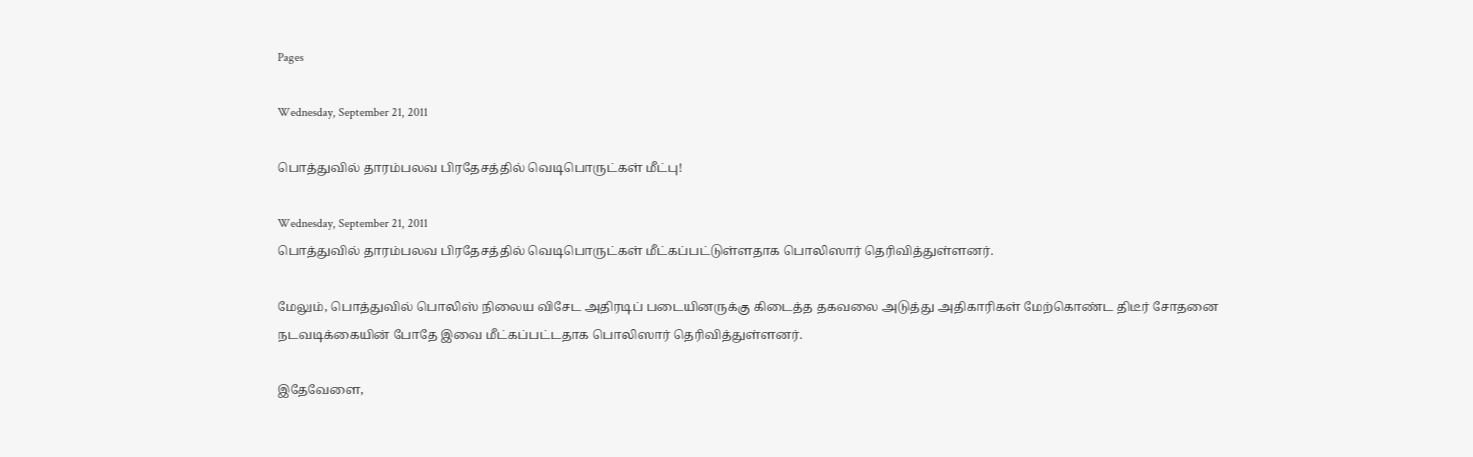Pages

Wednesday, September 21, 2011

பொத்துவில் தாரம்பலவ பிரதேசத்தில் வெடிபொருட்கள் மீட்பு!

Wednesday, September 21, 2011
பொத்துவில் தாரம்பலவ பிரதேசத்தில் வெடிபொருட்கள் மீட்கப்பட்டுள்ளதாக பொலிஸார் தெரிவித்துள்ளனர்.

மேலும், பொத்துவில் பொலிஸ் நிலைய விசேட அதிரடிப் படையினருக்கு கிடைத்த தகவலை அடுத்து அதிகாரிகள் மேற்கொண்ட திடீர் சோதனை நடவடிக்கையின் போதே இவை மீட்கப்பட்டதாக பொலிஸார் தெரிவித்துள்ளனர்.

இதேவேளை,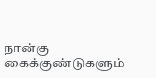நான்கு கைக்குண்டுகளும்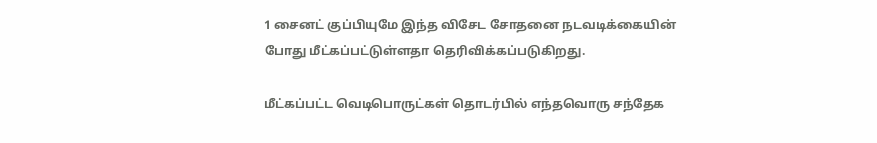1 சைனட் குப்பியுமே இந்த விசேட சோதனை நடவடிக்கையின் போது மீட்கப்பட்டுள்ளதா தெரிவிக்கப்படுகிறது.

மீட்கப்பட்ட வெடிபொருட்கள் தொடர்பில் எந்தவொரு சந்தேக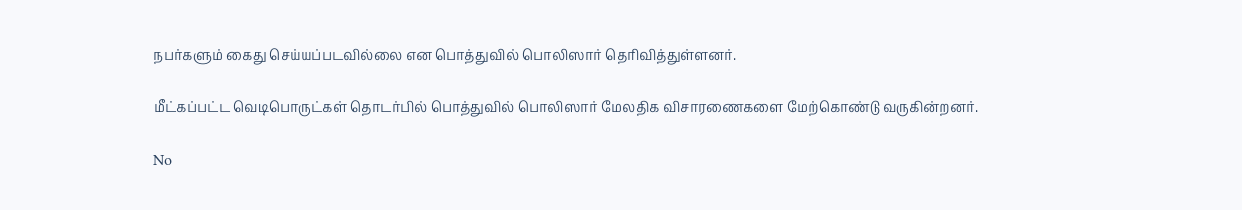நபர்களும் கைது செய்யப்படவில்லை என பொத்துவில் பொலிஸார் தெரிவித்துள்ளனர்.

மீட்கப்பட்ட வெடிபொருட்கள் தொடர்பில் பொத்துவில் பொலிஸார் மேலதிக விசாரணைகளை மேற்கொண்டு வருகின்றனர்.

No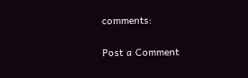comments:

Post a Comment